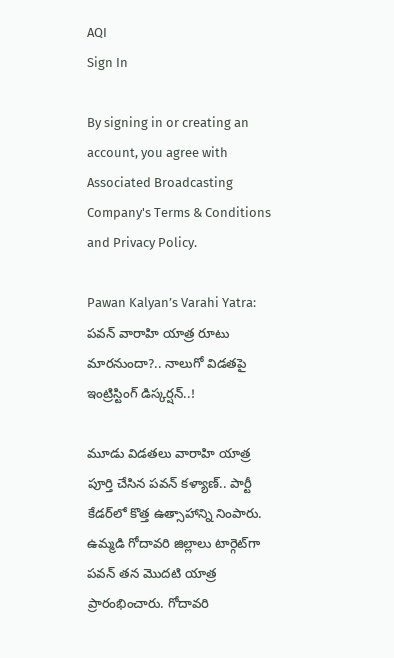AQI
Sign In

By signing in or creating an account, you agree with Associated Broadcasting Company's Terms & Conditions and Privacy Policy.

Pawan Kalyan’s Varahi Yatra: పవన్ వారాహి యాత్ర రూటు మారనుందా?.. నాలుగో విడతపై ఇంట్రిస్టింగ్ డిస్కర్షన్..!

మూడు విడ‌త‌లు వారాహి యాత్ర పూర్తి చేసిన ప‌వ‌న్ క‌ళ్యాణ్.. పార్టీ కేడ‌ర్‌లో కొత్త ఉత్సాహాన్ని నింపారు. ఉమ్మడి గోదావ‌రి జిల్లాలు టార్గెట్‌గా ప‌వ‌న్ త‌న మొదటి యాత్ర ప్రారంభించారు. గోదావ‌రి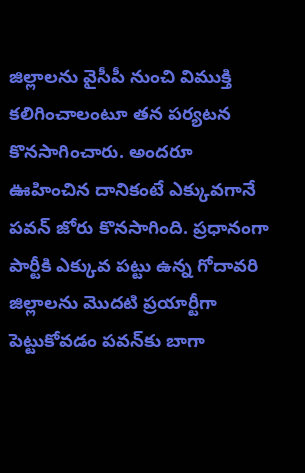జిల్లాల‌ను వైసీపీ నుంచి విముక్తి క‌లిగించాలంటూ త‌న ప‌ర్యట‌న కొన‌సాగించారు. అంద‌రూ ఊహించిన దానికంటే ఎక్కువ‌గానే ప‌వ‌న్ జోరు కొన‌సాగింది. ప్రధానంగా పార్టీకి ఎక్కువ ప‌ట్టు ఉన్న గోదావ‌రి జిల్లాల‌ను మొద‌టి ప్రయార్టీగా పెట్టుకోవ‌డం ప‌వ‌న్‌కు బాగా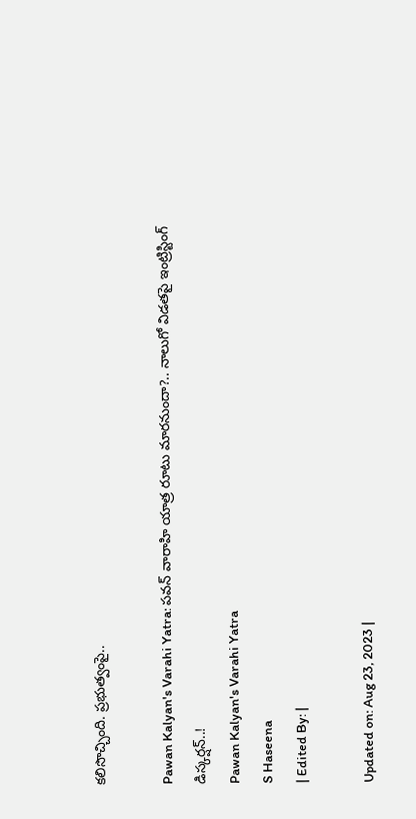క‌లిసొచ్చింది. ప్రభుత్వంపై..

Pawan Kalyan's Varahi Yatra: పవన్ వారాహి యాత్ర రూటు మారనుందా?.. నాలుగో విడతపై ఇంట్రిస్టింగ్ డిస్కర్షన్..!
Pawan Kalyan's Varahi Yatra
S Haseena
| Edited By: |

Updated on: Aug 23, 2023 |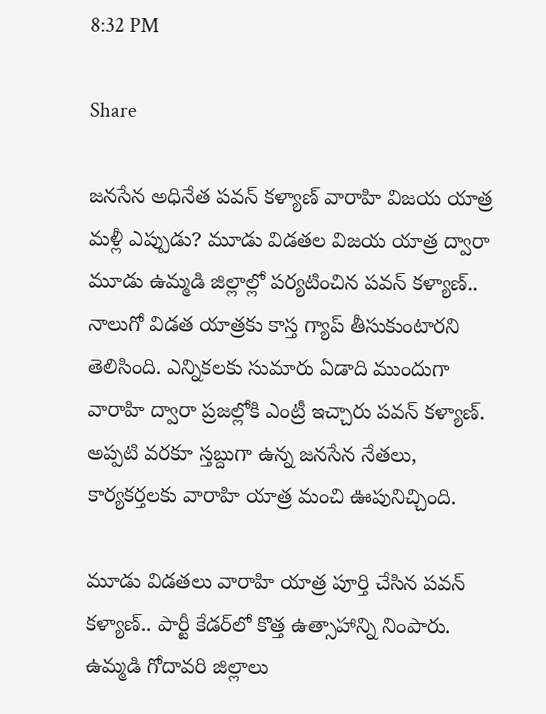8:32 PM

Share

జనసేన అధినేత పవన్ కళ్యాణ్ వారాహి విజయ యాత్ర మళ్లీ ఎప్పుడు? మూడు విడతల విజయ యాత్ర ద్వారా మూడు ఉమ్మడి జిల్లాల్లో పర్యటించిన పవన్ కళ్యాణ్.. నాలుగో విడత యాత్రకు కాస్త గ్యాప్ తీసుకుంటారని తెలిసింది. ఎన్నికలకు సుమారు ఏడాది ముందుగా వారాహి ద్వారా ప్రజల్లోకి ఎంట్రీ ఇచ్చారు పవన్ కళ్యాణ్. అప్పటి వరకూ స్తబ్దుగా ఉన్న జనసేన నేతలు, కార్యకర్తలకు వారాహి యాత్ర మంచి ఊపునిచ్చింది.

మూడు విడ‌త‌లు వారాహి యాత్ర పూర్తి చేసిన ప‌వ‌న్ క‌ళ్యాణ్.. పార్టీ కేడ‌ర్‌లో కొత్త ఉత్సాహాన్ని నింపారు. ఉమ్మడి గోదావ‌రి జిల్లాలు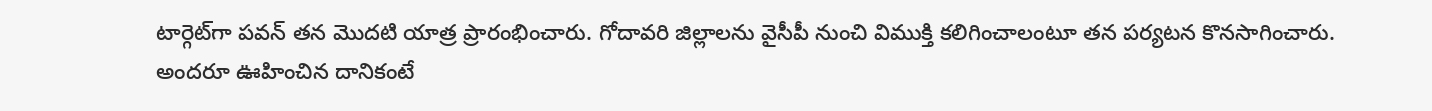టార్గెట్‌గా ప‌వ‌న్ త‌న మొదటి యాత్ర ప్రారంభించారు. గోదావ‌రి జిల్లాల‌ను వైసీపీ నుంచి విముక్తి క‌లిగించాలంటూ త‌న ప‌ర్యట‌న కొన‌సాగించారు. అంద‌రూ ఊహించిన దానికంటే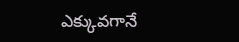ఎక్కువ‌గానే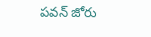ప‌వ‌న్ జోరు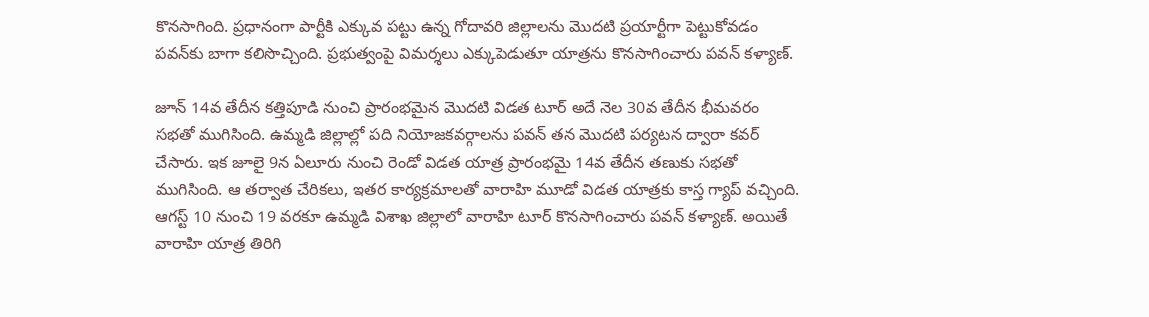కొన‌సాగింది. ప్రధానంగా పార్టీకి ఎక్కువ ప‌ట్టు ఉన్న గోదావ‌రి జిల్లాల‌ను మొద‌టి ప్రయార్టీగా పెట్టుకోవ‌డం ప‌వ‌న్‌కు బాగా క‌లిసొచ్చింది. ప్రభుత్వంపై విమ‌ర్శలు ఎక్కుపెడుతూ యాత్రను కొన‌సాగించారు ప‌వ‌న్ క‌ళ్యాణ్.

జూన్ 14వ తేదీన క‌త్తిపూడి నుంచి ప్రారంభ‌మైన మొద‌టి విడ‌త టూర్ అదే నెల 30వ తేదీన భీమ‌వ‌రం స‌భ‌తో ముగిసింది. ఉమ్మడి జిల్లాల్లో ప‌ది నియోజ‌క‌వ‌ర్గాల‌ను ప‌వ‌న్ త‌న మొద‌టి ప‌ర్యట‌న ద్వారా క‌వ‌ర్ చేసారు. ఇక జూలై 9న ఏలూరు నుంచి రెండో విడ‌త యాత్ర ప్రారంభ‌మై 14వ తేదీన త‌ణుకు స‌భ‌తో ముగిసింది. ఆ త‌ర్వాత చేరికలు, ఇత‌ర కార్యక్రమాలతో వారాహి మూడో విడ‌త యాత్రకు కాస్త గ్యాప్ వ‌చ్చింది. ఆగస్ట్ 10 నుంచి 19 వరకూ ఉమ్మడి విశాఖ జిల్లాలో వారాహి టూర్ కొనసాగించారు పవన్ కళ్యాణ్. అయితే వారాహి యాత్ర తిరిగి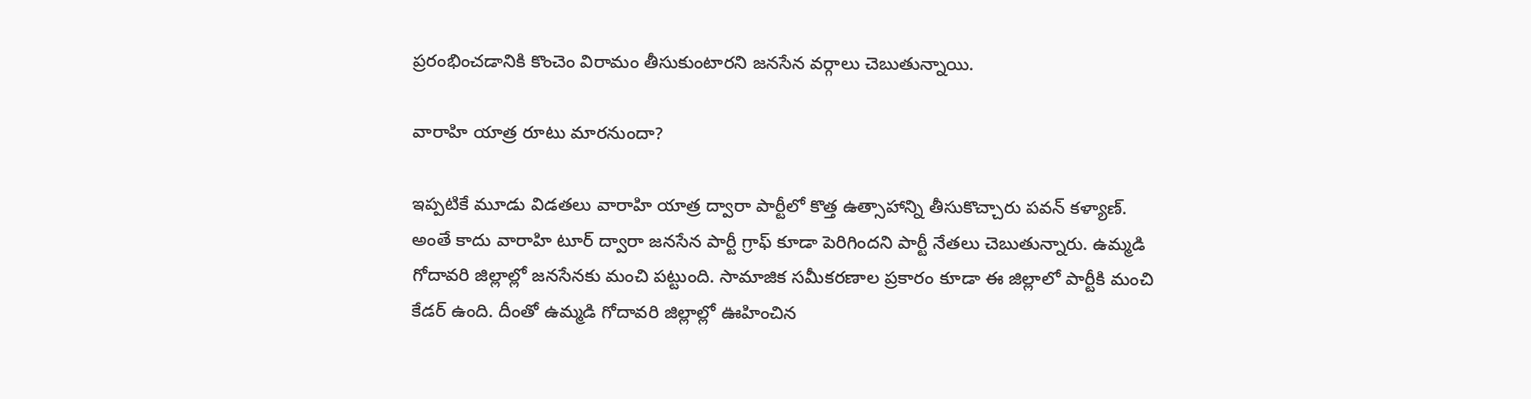ప్రరంభించడానికి కొంచెం విరామం తీసుకుంటారని జనసేన వర్గాలు చెబుతున్నాయి.

వారాహి యాత్ర రూటు మారనుందా?

ఇప్పటికే మూడు విడతలు వారాహి యాత్ర ద్వారా పార్టీలో కొత్త ఉత్సాహాన్ని తీసుకొచ్చారు పవన్ కళ్యాణ్. అంతే కాదు వారాహి టూర్ ద్వారా జనసేన పార్టీ గ్రాఫ్ కూడా పెరిగిందని పార్టీ నేతలు చెబుతున్నారు. ఉమ్మడి గోదావరి జిల్లాల్లో జనసేనకు మంచి పట్టుంది. సామాజిక సమీకరణాల ప్రకారం కూడా ఈ జిల్లాలో పార్టీకి మంచి కేడర్ ఉంది. దీంతో ఉమ్మడి గోదావరి జిల్లాల్లో ఊహించిన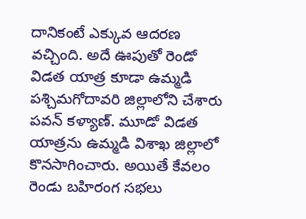దానికంటే ఎక్కువ ఆదరణ వచ్చింది. అదే ఊపుతో రెండో విడత యాత్ర కూడా ఉమ్మడి పశ్చిమగోదావరి జిల్లాలోని చేశారు పవన్ కళ్యాణ్. మూడో విడత యాత్రను ఉమ్మడి విశాఖ జిల్లాలో కొనసాగించారు. అయితే కేవలం రెండు బహిరంగ సభలు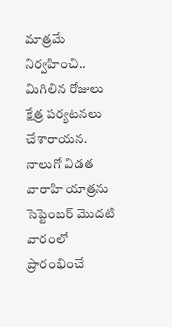మాత్రమే నిర్వహించి.. మిగిలిన రోజులు క్షేత్ర పర్యటనలు చేశారాయన. నాలుగో విడత వారాహి యాత్రను సెప్టెంబర్ మొదటి వారంలో ప్రారంభించే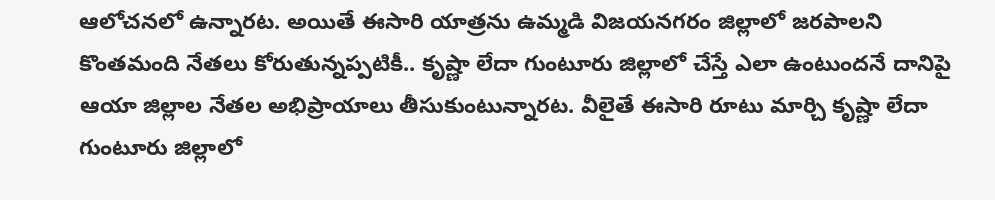ఆలోచనలో ఉన్నారట. అయితే ఈసారి యాత్రను ఉమ్మడి విజయనగరం జిల్లాలో జరపాలని కొంతమంది నేతలు కోరుతున్నప్పటికీ.. కృష్ణా లేదా గుంటూరు జిల్లాలో చేస్తే ఎలా ఉంటుందనే దానిపై ఆయా జిల్లాల నేతల అభిప్రాయాలు తీసుకుంటున్నారట. వీలైతే ఈసారి రూటు మార్చి కృష్ణా లేదా గుంటూరు జిల్లాలో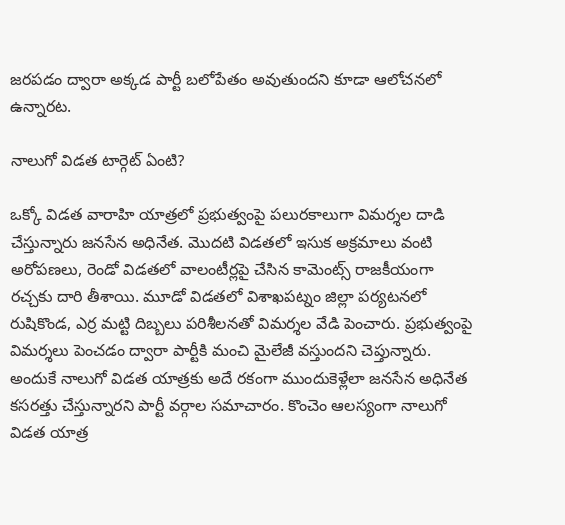జరపడం ద్వారా అక్కడ పార్టీ బలోపేతం అవుతుందని కూడా ఆలోచనలో ఉన్నారట.

నాలుగో విడత టార్గెట్ ఏంటి?

ఒక్కో విడత వారాహి యాత్రలో ప్రభుత్వంపై పలురకాలుగా విమర్శల దాడి చేస్తున్నారు జనసేన అధినేత. మొదటి విడతలో ఇసుక అక్రమాలు వంటి అరోపణలు, రెండో విడతలో వాలంటీర్లపై చేసిన కామెంట్స్ రాజకీయంగా రచ్చకు దారి తీశాయి. మూడో విడతలో విశాఖపట్నం జిల్లా పర్యటనలో రుషికొండ, ఎర్ర మట్టి దిబ్బలు పరిశీలనతో విమర్శల వేడి పెంచారు. ప్రభుత్వంపై విమర్శలు పెంచడం ద్వారా పార్టీకి మంచి మైలేజీ వస్తుందని చెప్తున్నారు. అందుకే నాలుగో విడత యాత్రకు అదే రకంగా ముందుకెళ్లేలా జనసేన అధినేత కసరత్తు చేస్తున్నారని పార్టీ వర్గాల సమాచారం. కొంచెం ఆలస్యంగా నాలుగో విడత యాత్ర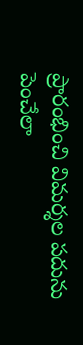ప్రారంభించి విమర్శల పదును పెంచేలా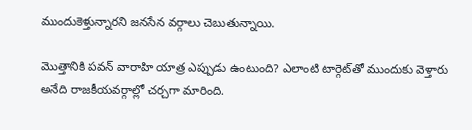ముందుకెళ్తున్నారని జనసేన వర్గాలు చెబుతున్నాయి.

మొత్తానికి పవన్ వారాహి యాత్ర ఎప్పుడు ఉంటుంది? ఎలాంటి టార్గెట్‌తో ముందుకు వెళ్తారు అనేది రాజకీయవర్గాల్లో చర్చగా మారింది.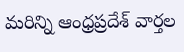మరిన్ని ఆంధ్రప్రదేశ్ వార్తల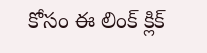కోసం ఈ లింక్ క్లిక్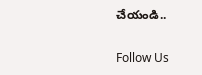చేయండి..

Follow Us